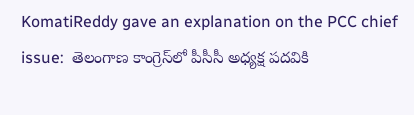KomatiReddy gave an explanation on the PCC chief issue:  తెలంగాణ కాంగ్రెస్‌లో పీసీసీ అధ్యక్ష పదవికి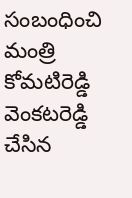సంబంధించి మంత్రి కోమటిరెడ్డి వెంకటరెడ్డి చేసిన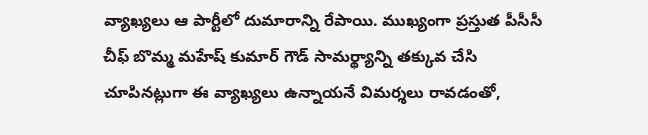వ్యాఖ్యలు ఆ పార్టీలో దుమారాన్ని రేపాయి. ముఖ్యంగా ప్రస్తుత పీసీసీ చీఫ్ బొమ్మ మహేష్ కుమార్ గౌడ్ సామర్థ్యాన్ని తక్కువ చేసి చూపినట్లుగా ఈ వ్యాఖ్యలు ఉన్నాయనే విమర్శలు రావడంతో,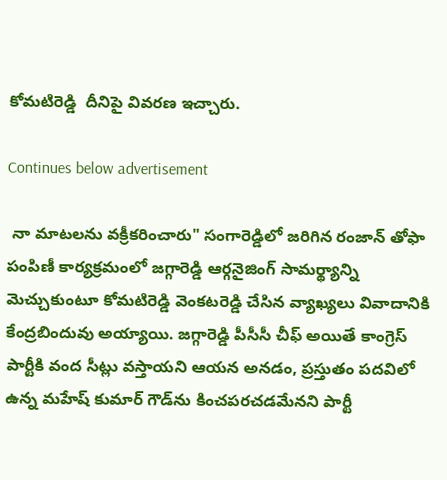కోమటిరెడ్డి  దీనిపై వివరణ ఇచ్చారు.

Continues below advertisement

 నా మాటలను వక్రీకరించారు" సంగారెడ్డిలో జరిగిన రంజాన్ తోఫా పంపిణీ కార్యక్రమంలో జగ్గారెడ్డి ఆర్గనైజింగ్ సామర్థ్యాన్ని మెచ్చుకుంటూ కోమటిరెడ్డి వెంకటరెడ్డి చేసిన వ్యాఖ్యలు వివాదానికి కేంద్రబిందువు అయ్యాయి. జగ్గారెడ్డి పీసీసీ చీఫ్ అయితే కాంగ్రెస్ పార్టీకి వంద సీట్లు వస్తాయని ఆయన అనడం, ప్రస్తుతం పదవిలో ఉన్న మహేష్ కుమార్ గౌడ్‌ను కించపరచడమేనని పార్టీ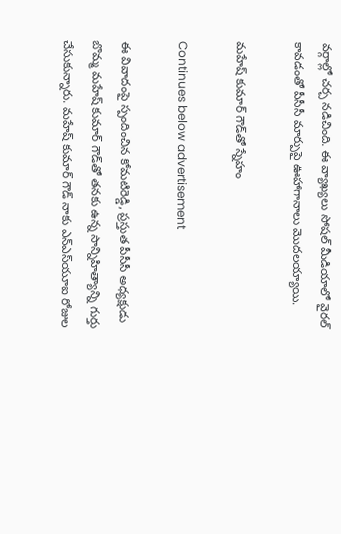వర్గాల్లో చర్చ నడిచింది. ఈ వ్యాఖ్యలు సోషల్ మీడియాలో వైరల్ కావడంతో పీసీసీ మార్పుపై ఊహాగానాలు మొదలయ్యాయి.

మహేష్ కుమార్ గౌడ్‌తో స్నేహం

Continues below advertisement

ఈ వివాదంపై స్పందించిన కోమటిరెడ్డి, ప్రస్తుత పీసీసీ అధ్యక్షుడు బొమ్మ మహేష్ కుమార్ గౌడ్‌తో తనకు ఉన్న సాన్నిహిత్యాన్ని గుర్తు చేసుకున్నారు. మహేష్ కుమార్ గౌడ్ నాకు ఎన్ఎస్‌యూఐ రోజుల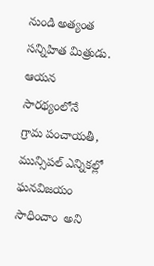నుండి అత్యంత సన్నిహిత మిత్రుడు. ఆయన సారథ్యంలోనే   గ్రామ పంచాయతీ, మున్సిపల్ ఎన్నికల్లో ఘనవిజయం సాధించాం  అని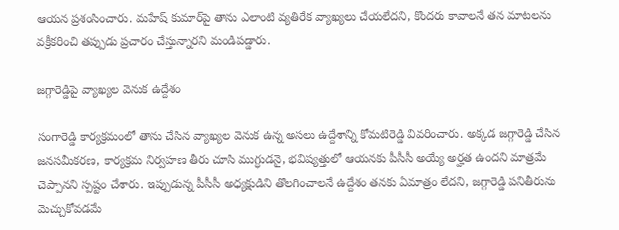ఆయన ప్రశంసించారు. మహేష్ కుమార్‌పై తాను ఎలాంటి వ్యతిరేక వ్యాఖ్యలు చేయలేదని, కొందరు కావాలనే తన మాటలను వక్రీకరించి తప్పుడు ప్రచారం చేస్తున్నారని మండిపడ్డారు.

జగ్గారెడ్డిపై వ్యాఖ్యల వెనుక ఉద్దేశం

సంగారెడ్డి కార్యక్రమంలో తాను చేసిన వ్యాఖ్యల వెనుక ఉన్న అసలు ఉద్దేశాన్ని కోమటిరెడ్డి వివరించారు. అక్కడ జగ్గారెడ్డి చేసిన జనసమీకరణ, కార్యక్రమ నిర్వహణ తీరు చూసి ముగ్ధుడనై, భవిష్యత్తులో ఆయనకు పీసీసీ అయ్యే అర్హత ఉందని మాత్రమే చెప్పానని స్పష్టం చేశారు. ఇప్పుడున్న పీసీసీ అధ్యక్షుడిని తొలగించాలనే ఉద్దేశం తనకు ఏమాత్రం లేదని, జగ్గారెడ్డి పనితీరును మెచ్చుకోవడమే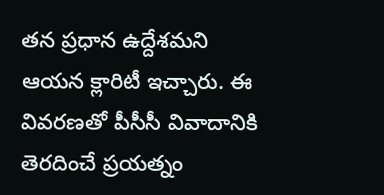తన ప్రధాన ఉద్దేశమని ఆయన క్లారిటీ ఇచ్చారు. ఈ వివరణతో పీసీసీ వివాదానికి తెరదించే ప్రయత్నం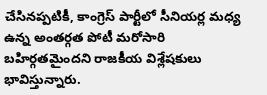చేసినప్పటికీ, కాంగ్రెస్ పార్టీలో సీనియర్ల మధ్య ఉన్న అంతర్గత పోటీ మరోసారి బహిర్గతమైందని రాజకీయ విశ్లేషకులు భావిస్తున్నారు.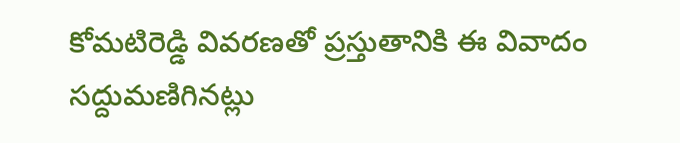కోమటిరెడ్డి వివరణతో ప్రస్తుతానికి ఈ వివాదం సద్దుమణిగినట్లు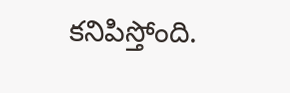కనిపిస్తోంది.